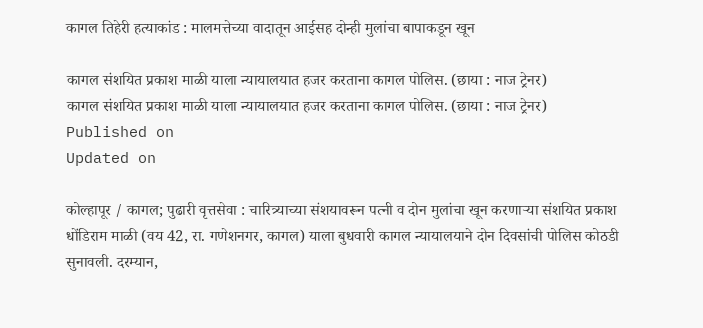कागल तिहेरी हत्याकांड : मालमत्तेच्या वादातून आईसह दोन्ही मुलांचा बापाकडून खून

कागल संशयित प्रकाश माळी याला न्यायालयात हजर करताना कागल पोलिस. (छाया : नाज ट्रेनर)
कागल संशयित प्रकाश माळी याला न्यायालयात हजर करताना कागल पोलिस. (छाया : नाज ट्रेनर)
Published on
Updated on

कोल्हापूर / कागल; पुढारी वृत्तसेवा : चारित्र्याच्या संशयावरून पत्नी व दोन मुलांचा खून करणार्‍या संशयित प्रकाश धोंडिराम माळी (वय 42, रा. गणेशनगर, कागल) याला बुधवारी कागल न्यायालयाने दोन दिवसांची पोलिस कोठडी सुनावली. दरम्यान,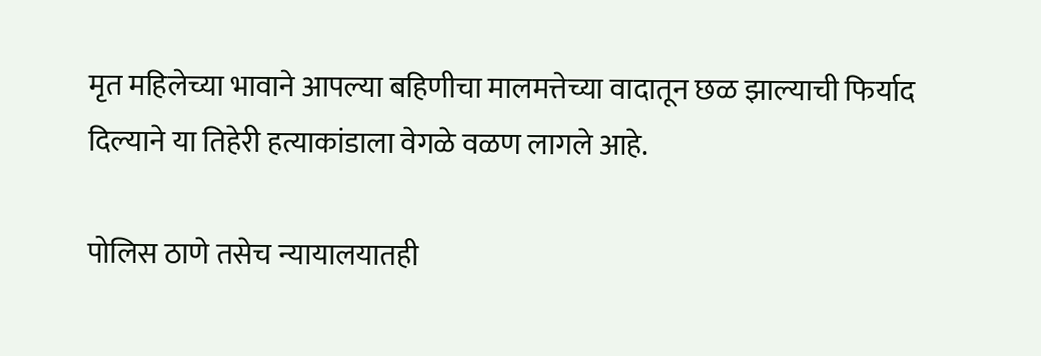मृत महिलेच्या भावाने आपल्या बहिणीचा मालमत्तेच्या वादातून छळ झाल्याची फिर्याद दिल्याने या तिहेरी हत्याकांडाला वेगळे वळण लागले आहे.

पोलिस ठाणे तसेच न्यायालयातही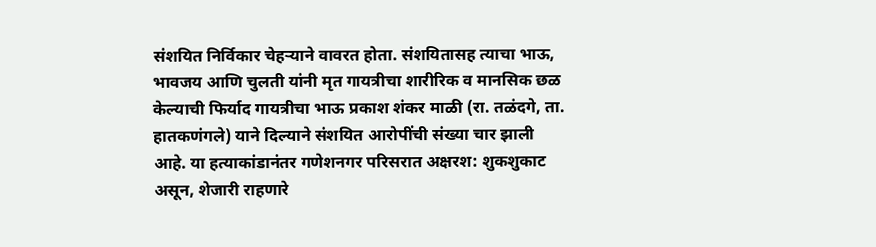संशयित निर्विकार चेहर्‍याने वावरत होता. संशयितासह त्याचा भाऊ, भावजय आणि चुलती यांनी मृत गायत्रीचा शारीरिक व मानसिक छळ केल्याची फिर्याद गायत्रीचा भाऊ प्रकाश शंकर माळी (रा. तळंदगे, ता. हातकणंगले) याने दिल्याने संशयित आरोपींची संख्या चार झाली आहे. या हत्याकांडानंतर गणेशनगर परिसरात अक्षरश: शुकशुकाट असून, शेजारी राहणारे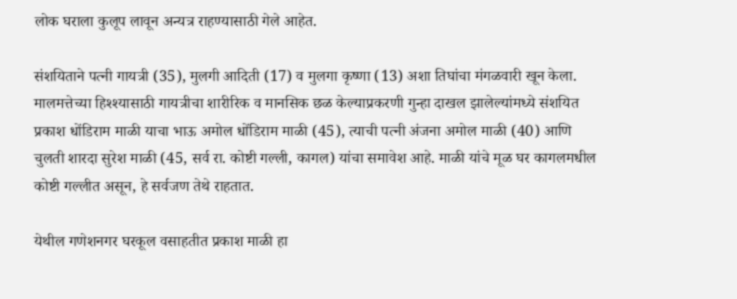लोक घराला कुलूप लावून अन्यत्र राहण्यासाठी गेले आहेत.

संशयिताने पत्नी गायत्री (35), मुलगी आदिती (17) व मुलगा कृष्णा (13) अशा तिघांचा मंगळवारी खून केला. मालमत्तेच्या हिश्श्यासाठी गायत्रीचा शारीरिक व मानसिक छळ केल्याप्रकरणी गुन्हा दाखल झालेल्यांमध्ये संशयित प्रकाश धोंडिराम माळी याचा भाऊ अमोल धोंडिराम माळी (45), त्याची पत्नी अंजना अमोल माळी (40) आणि चुलती शारदा सुरेश माळी (45, सर्व रा. कोष्टी गल्ली, कागल) यांचा समावेश आहे. माळी यांचे मूळ घर कागलमधील कोष्टी गल्लीत असून, हे सर्वजण तेथे राहतात.

येथील गणेशनगर घरकूल वसाहतीत प्रकाश माळी हा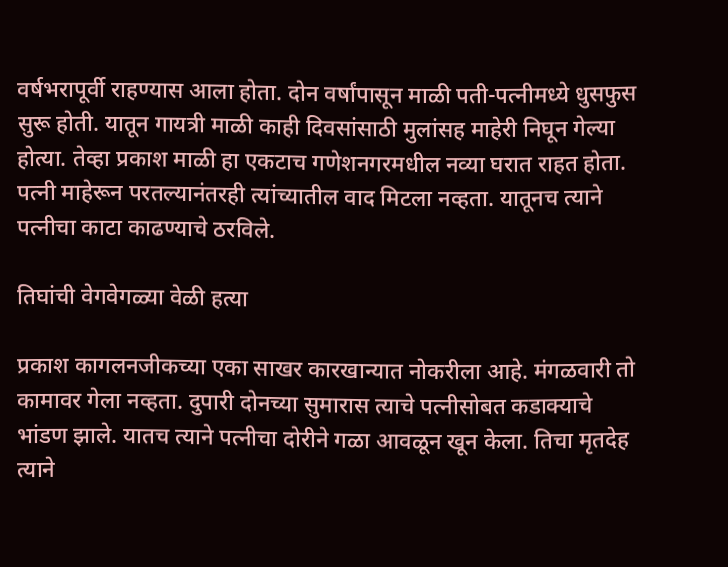वर्षभरापूर्वी राहण्यास आला होता. दोन वर्षांपासून माळी पती-पत्नीमध्ये धुसफुस सुरू होती. यातून गायत्री माळी काही दिवसांसाठी मुलांसह माहेरी निघून गेल्या होत्या. तेव्हा प्रकाश माळी हा एकटाच गणेशनगरमधील नव्या घरात राहत होता. पत्नी माहेरून परतल्यानंतरही त्यांच्यातील वाद मिटला नव्हता. यातूनच त्याने पत्नीचा काटा काढण्याचे ठरविले.

तिघांची वेगवेगळ्या वेळी हत्या

प्रकाश कागलनजीकच्या एका साखर कारखान्यात नोकरीला आहे. मंगळवारी तो कामावर गेला नव्हता. दुपारी दोनच्या सुमारास त्याचे पत्नीसोबत कडाक्याचे भांडण झाले. यातच त्याने पत्नीचा दोरीने गळा आवळून खून केला. तिचा मृतदेह त्याने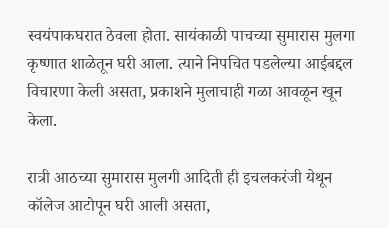स्वयंपाकघरात ठेवला होता. सायंकाळी पाचच्या सुमारास मुलगा कृष्णात शाळेतून घरी आला. त्याने निपचित पडलेल्या आईबद्दल विचारणा केली असता, प्रकाशने मुलाचाही गळा आवळून खून केला.

रात्री आठच्या सुमारास मुलगी आदिती ही इचलकरंजी येथून कॉलेज आटोपून घरी आली असता,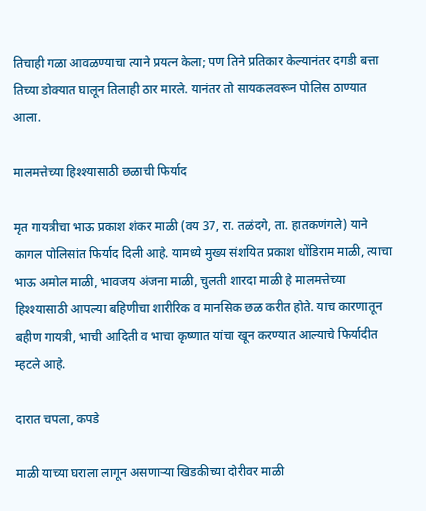तिचाही गळा आवळण्याचा त्याने प्रयत्न केला; पण तिने प्रतिकार केल्यानंतर दगडी बत्ता तिच्या डोक्यात घालून तिलाही ठार मारले. यानंतर तो सायकलवरून पोलिस ठाण्यात आला.

मालमत्तेच्या हिश्श्यासाठी छळाची फिर्याद

मृत गायत्रीचा भाऊ प्रकाश शंकर माळी (वय 37, रा. तळंदगे, ता. हातकणंगले) याने कागल पोलिसांत फिर्याद दिली आहे. यामध्ये मुख्य संशयित प्रकाश धोंडिराम माळी, त्याचा भाऊ अमोल माळी, भावजय अंजना माळी, चुलती शारदा माळी हे मालमत्तेच्या हिश्श्यासाठी आपल्या बहिणीचा शारीरिक व मानसिक छळ करीत होते. याच कारणातून बहीण गायत्री, भाची आदिती व भाचा कृष्णात यांचा खून करण्यात आल्याचे फिर्यादीत म्हटले आहे.

दारात चपला, कपडे

माळी याच्या घराला लागून असणार्‍या खिडकीच्या दोरीवर माळी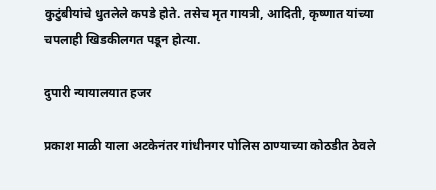कुटुंबीयांचे धुतलेले कपडे होते. तसेच मृत गायत्री, आदिती, कृष्णात यांच्या चपलाही खिडकीलगत पडून होत्या.

दुपारी न्यायालयात हजर

प्रकाश माळी याला अटकेनंतर गांधीनगर पोलिस ठाण्याच्या कोठडीत ठेवले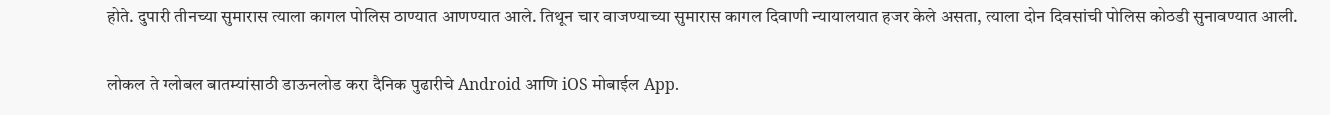होते. दुपारी तीनच्या सुमारास त्याला कागल पोलिस ठाण्यात आणण्यात आले. तिथून चार वाजण्याच्या सुमारास कागल दिवाणी न्यायालयात हजर केले असता, त्याला दोन दिवसांची पोलिस कोठडी सुनावण्यात आली.

लोकल ते ग्लोबल बातम्यांसाठी डाऊनलोड करा दैनिक पुढारीचे Android आणि iOS मोबाईल App.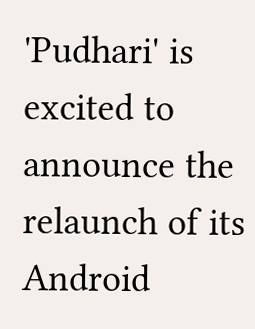'Pudhari' is excited to announce the relaunch of its Android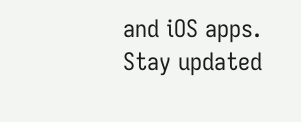and iOS apps. Stay updated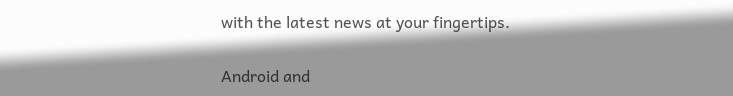with the latest news at your fingertips.

Android and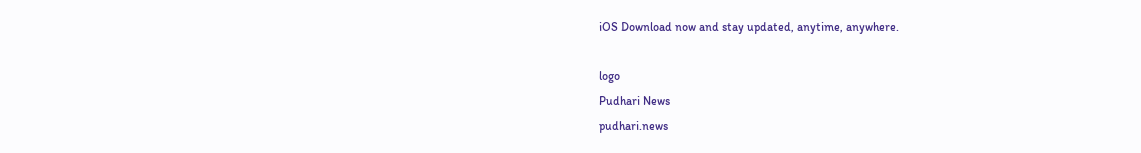iOS Download now and stay updated, anytime, anywhere.

logo
Pudhari News
pudhari.news